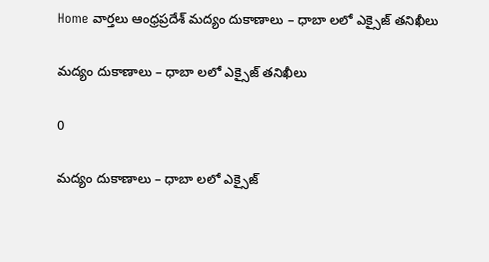Home వార్తలు ఆంధ్రప్రదేశ్‌ మద్యం దుకాణాలు – ధాబా లలో ఎక్సైజ్ తనిఖీలు

మద్యం దుకాణాలు – ధాబా లలో ఎక్సైజ్ తనిఖీలు

0

మద్యం దుకాణాలు – ధాబా లలో ఎక్సైజ్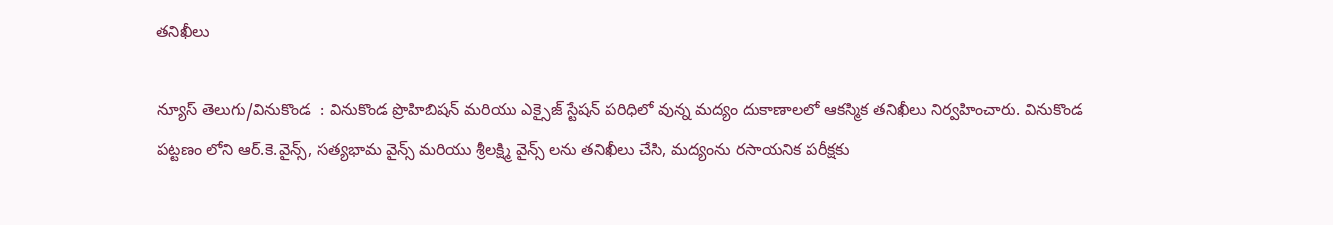తనిఖీలు

న్యూస్ తెలుగు/వినుకొండ  : వినుకొండ ప్రొహిబిషన్ మరియు ఎక్సైజ్ స్టేషన్ పరిధిలో వున్న మద్యం దుకాణాలలో ఆకస్మిక తనిఖీలు నిర్వహించారు. వినుకొండ పట్టణం లోని ఆర్.కె.వైన్స్, సత్యభామ వైన్స్ మరియు శ్రీలక్ష్మి వైన్స్ లను తనిఖీలు చేసి, మద్యంను రసాయనిక పరీక్షకు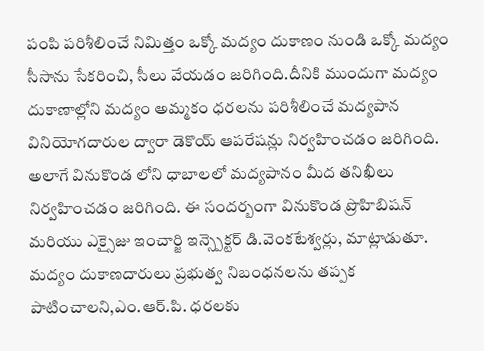పంపి పరిశీలించే నిమిత్తం ఒక్కో మద్యం దుకాణం నుండి ఒక్కో మద్యం సీసాను సేకరించి, సీలు వేయడం జరిగింది.దీనికి ముందుగా మద్యం దుకాణాల్లోని మద్యం అమ్మకం ధరలను పరిశీలించే మద్యపాన వినియోగదారుల ద్వారా డెకొయ్ ఆపరేషన్లు నిర్వహించడం జరిగింది. అలాగే వినుకొండ లోని ధాబాలలో మద్యపానం మీద తనిఖీలు నిర్వహించడం జరిగింది. ఈ సందర్బంగా వినుకొండ ప్రొహిబిషన్ మరియు ఎక్సైజు ఇంచార్జి ఇన్స్పెక్టర్ డి.వెంకటేశ్వర్లు, మాట్లాడుతూ. మద్యం దుకాణదారులు ప్రభుత్వ నిబంధనలను తప్పక పాటించాలని,ఎం.ఆర్.పి. ధరలకు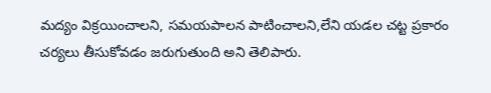మద్యం విక్రయించాలని, సమయపాలన పాటించాలని,లేని యడల చట్ట ప్రకారం చర్యలు తీసుకోవడం జరుగుతుంది అని తెలిపారు.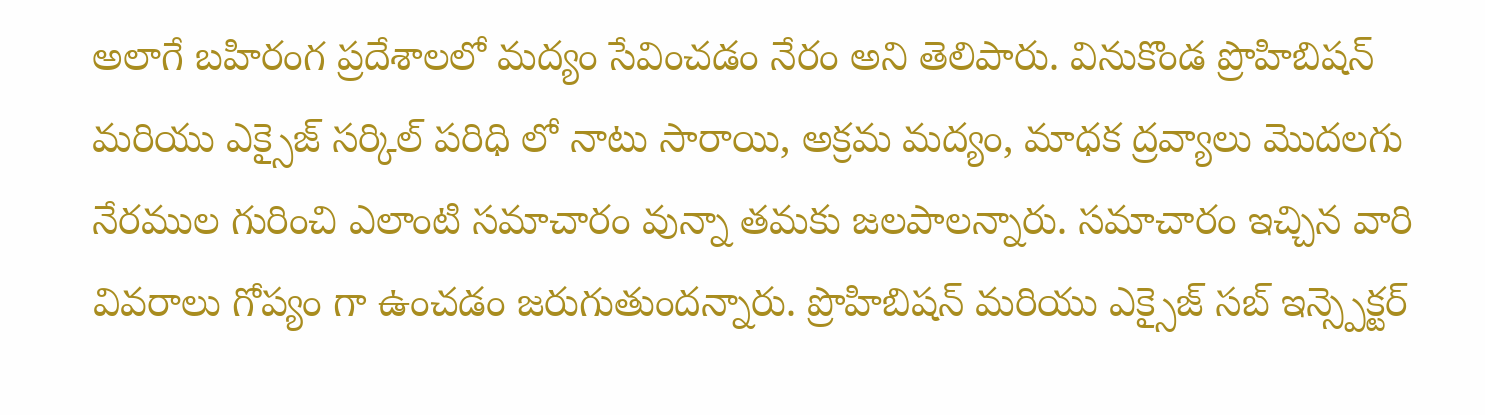అలాగే బహిరంగ ప్రదేశాలలో మద్యం సేవించడం నేరం అని తెలిపారు. వినుకొండ ప్రొహిబిషన్ మరియు ఎక్సైజ్ సర్కిల్ పరిధి లో నాటు సారాయి, అక్రమ మద్యం, మాధక ద్రవ్యాలు మొదలగు నేరముల గురించి ఎలాంటి సమాచారం వున్నా తమకు జలపాలన్నారు. సమాచారం ఇచ్చిన వారి వివరాలు గోప్యం గా ఉంచడం జరుగుతుందన్నారు. ప్రొహిబిషన్ మరియు ఎక్సైజ్ సబ్ ఇన్స్పెక్టర్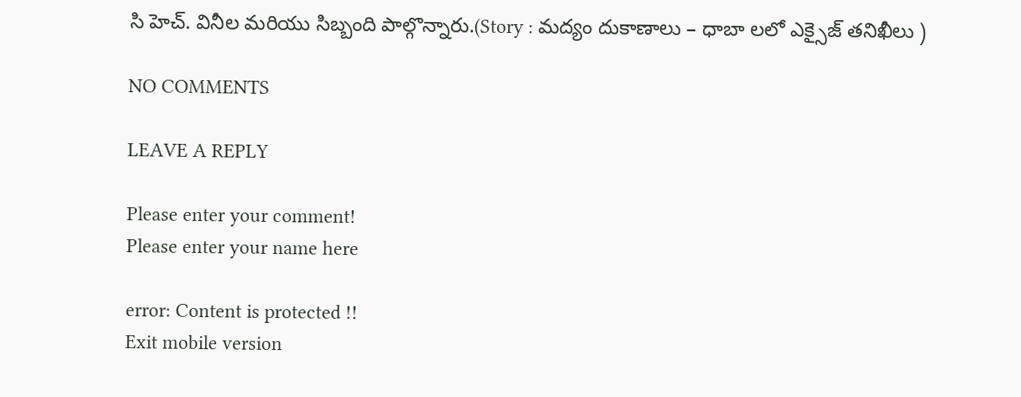సి హెచ్. వినీల మరియు సిబ్బంది పాల్గొన్నారు.(Story : మద్యం దుకాణాలు – ధాబా లలో ఎక్సైజ్ తనిఖీలు )

NO COMMENTS

LEAVE A REPLY

Please enter your comment!
Please enter your name here

error: Content is protected !!
Exit mobile version